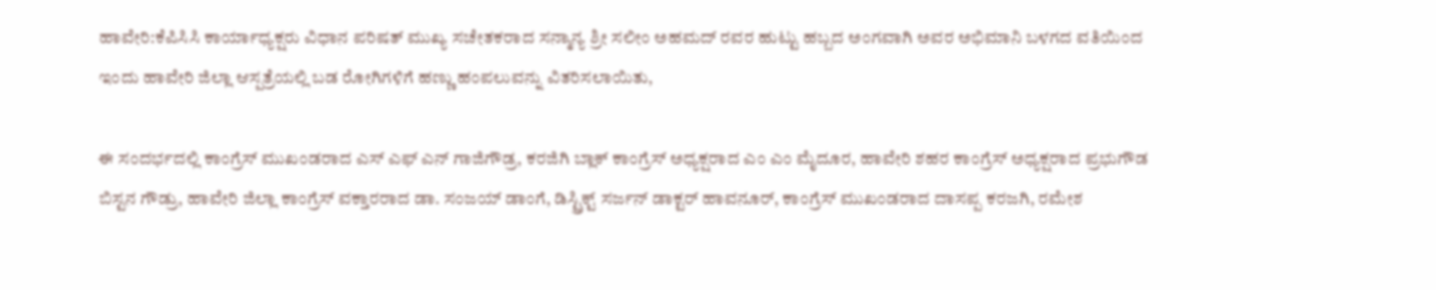ಹಾವೇರಿ:ಕೆಪಿಸಿಸಿ ಕಾರ್ಯಾಧ್ಯಕ್ಷರು ವಿಧಾನ ಪರಿಷತ್ ಮುಖ್ಯ ಸಚೇತಕರಾದ ಸನ್ಮಾನ್ಯ ಶ್ರೀ ಸಲೀಂ ಅಹಮದ್ ರವರ ಹುಟ್ಟು ಹಬ್ಬದ ಅಂಗವಾಗಿ ಅವರ ಅಭಿಮಾನಿ ಬಳಗದ ವತಿಯಿಂದ ಇಂದು ಹಾವೇರಿ ಜಿಲ್ಲಾ ಆಸ್ಪತ್ರೆಯಲ್ಲಿ ಬಡ ರೋಗಿಗಳಿಗೆ ಹಣ್ಣು ಹಂಪಲುವನ್ನು ವಿತರಿಸಲಾಯಿತು,

ಈ ಸಂದರ್ಭದಲ್ಲಿ ಕಾಂಗ್ರೆಸ್ ಮುಖಂಡರಾದ ಎಸ್ ಎಫ್ ಎನ್ ಗಾಜಿಗೌಡ್ರ, ಕರಜಿಗಿ ಬ್ಲಾಕ್ ಕಾಂಗ್ರೆಸ್ ಅಧ್ಯಕ್ಷರಾದ ಎಂ ಎಂ ಮೈದೂರ, ಹಾವೇರಿ ಶಹರ ಕಾಂಗ್ರೆಸ್ ಅಧ್ಯಕ್ಷರಾದ ಪ್ರಭುಗೌಡ ಬಿಸ್ಟನ ಗೌಡ್ರು, ಹಾವೇರಿ ಜಿಲ್ಲಾ ಕಾಂಗ್ರೆಸ್ ವಕ್ತಾರರಾದ ಡಾ. ಸಂಜಯ್ ಡಾಂಗೆ, ಡಿಸ್ಟ್ರಿಕ್ಟ್ ಸರ್ಜನ್ ಡಾಕ್ಟರ್ ಹಾವನೂರ್, ಕಾಂಗ್ರೆಸ್ ಮುಖಂಡರಾದ ದಾಸಪ್ಪ ಕರಜಗಿ, ರಮೇಶ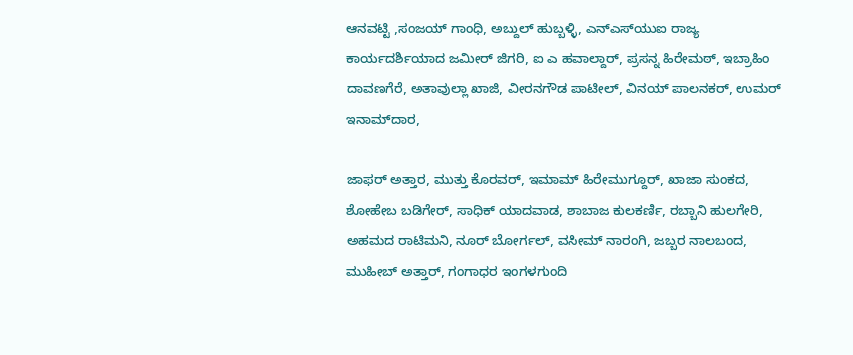ಆನವಟ್ಟಿ ,ಸಂಜಯ್ ಗಾಂಧಿ, ಅಬ್ದುಲ್ ಹುಬ್ಬಳ್ಳಿ, ಎನ್‌ಎಸ್‌ಯುಐ ರಾಜ್ಯ ಕಾರ್ಯದರ್ಶಿಯಾದ ಜಮೀರ್ ಜಿಗರಿ, ಐ ಎ ಹವಾಲ್ದಾರ್, ಪ್ರಸನ್ನ ಹಿರೇಮಠ್, ಇಬ್ರಾಹಿಂ ದಾವಣಗೆರೆ, ಅತಾವುಲ್ಲಾ ಖಾಜಿ, ವೀರನಗೌಡ ಪಾಟೀಲ್, ವಿನಯ್ ಪಾಲನಕರ್, ಉಮರ್ ಇನಾಮ್‌ದಾರ,

ಜಾಫರ್ ಅತ್ತಾರ, ಮುತ್ತು ಕೊರವರ್, ಇಮಾಮ್ ಹಿರೇಮುಗ್ದೂರ್, ಖಾಜಾ ಸುಂಕದ, ಶೋಹೇಬ ಬಡಿಗೇರ್, ಸಾಧಿಕ್ ಯಾದವಾಡ, ಶಾಬಾಜ ಕುಲಕರ್ಣಿ, ರಬ್ಬಾನಿ ಹುಲಗೇರಿ, ಅಹಮದ ರಾಟಿಮನಿ, ನೂರ್ ಬೋರ್ಗಲ್, ವಸೀಮ್ ನಾರಂಗಿ, ಜಬ್ಬರ ನಾಲಬಂದ, ಮುಹೀಬ್ ಅತ್ತಾರ್, ಗಂಗಾಧರ ಇಂಗಳಗುಂದಿ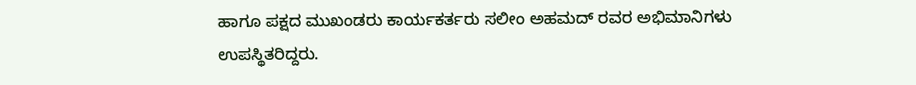ಹಾಗೂ ಪಕ್ಷದ ಮುಖಂಡರು ಕಾರ್ಯಕರ್ತರು ಸಲೀಂ ಅಹಮದ್ ರವರ ಅಭಿಮಾನಿಗಳು ಉಪಸ್ಥಿತರಿದ್ದರು.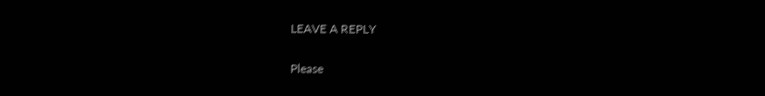LEAVE A REPLY

Please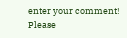enter your comment!
Please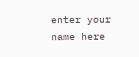enter your name here